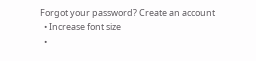Forgot your password? Create an account
  • Increase font size
  •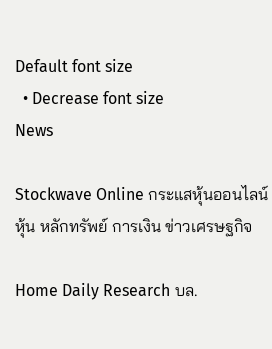Default font size
  • Decrease font size
News

Stockwave Online กระแสหุ้นออนไลน์ หุ้น หลักทรัพย์ การเงิน ข่าวเศรษฐกิจ

Home Daily Research บล.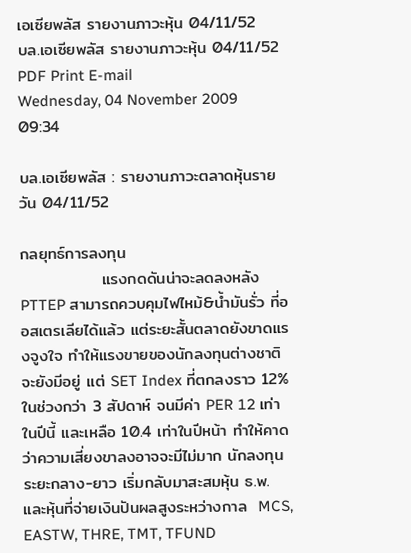เอเซียพลัส รายงานภาวะหุ้น 04/11/52
บล.เอเซียพลัส รายงานภาวะหุ้น 04/11/52 PDF Print E-mail
Wednesday, 04 November 2009 09:34

บล.เอเซียพลัส : รายงานภาวะตลาดหุ้นรายวัน 04/11/52

กลยุทธ์การลงทุน
              แรงกดดันน่าจะลดลงหลัง PTTEP สามารถควบคุมไฟไหม้&น้ำมันรั่ว ที่ออสเตรเลียได้แล้ว แต่ระยะสั้นตลาดยังขาดแรงจูงใจ ทำให้แรงขายของนักลงทุนต่างชาติจะยังมีอยู่ แต่ SET Index ที่ตกลงราว 12% ในช่วงกว่า 3 สัปดาห์ จนมีค่า PER 12 เท่าในปีนี้ และเหลือ 10.4 เท่าในปีหน้า ทำให้คาดว่าความเสี่ยงขาลงอาจจะมีไม่มาก นักลงทุนระยะกลาง-ยาว เริ่มกลับมาสะสมหุ้น ธ.พ.  และหุ้นที่จ่ายเงินปันผลสูงระหว่างกาล  MCS, EASTW, THRE, TMT, TFUND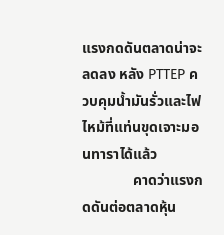แรงกดดันตลาดน่าจะลดลง หลัง PTTEP ควบคุมน้ำมันรั่วและไฟไหม้ที่แท่นขุดเจาะมอนทาราได้แล้ว
              คาดว่าแรงกดดันต่อตลาดหุ้น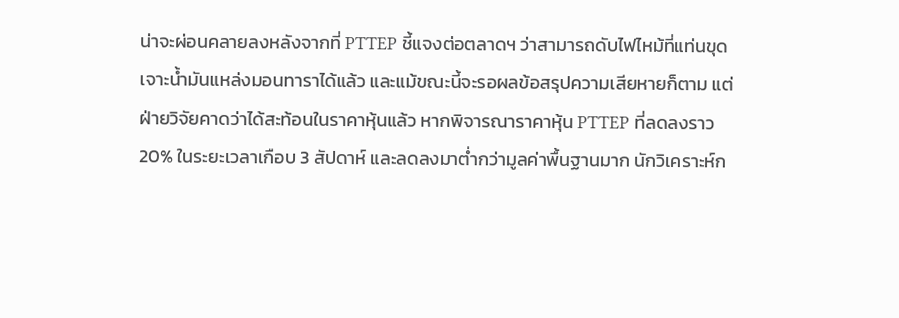น่าจะผ่อนคลายลงหลังจากที่ PTTEP ชี้แจงต่อตลาดฯ ว่าสามารถดับไฟไหม้ที่แท่นขุดเจาะน้ำมันแหล่งมอนทาราได้แล้ว และแม้ขณะนี้จะรอผลข้อสรุปความเสียหายก็ตาม แต่ฝ่ายวิจัยคาดว่าได้สะท้อนในราคาหุ้นแล้ว หากพิจารณาราคาหุ้น PTTEP ที่ลดลงราว 20% ในระยะเวลาเกือบ 3 สัปดาห์ และลดลงมาต่ำกว่ามูลค่าพื้นฐานมาก นักวิเคราะห์ก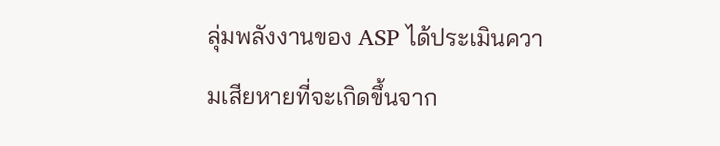ลุ่มพลังงานของ ASP ได้ประเมินความเสียหายที่จะเกิดขึ้นจาก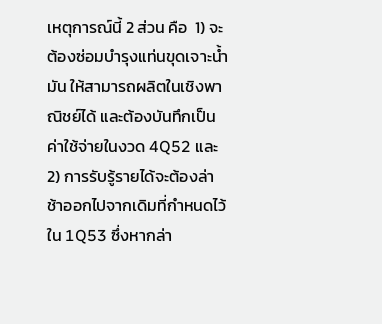เหตุการณ์นี้ 2 ส่วน คือ  1) จะต้องซ่อมบำรุงแท่นขุดเจาะน้ำมัน ให้สามารถผลิตในเชิงพาณิชย์ได้ และต้องบันทึกเป็นค่าใช้จ่ายในงวด 4Q52 และ 2) การรับรู้รายได้จะต้องล่าช้าออกไปจากเดิมที่กำหนดไว้ใน 1Q53 ซึ่งหากล่า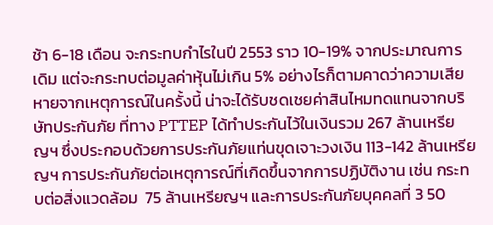ช้า 6-18 เดือน จะกระทบกำไรในปี 2553 ราว 10-19% จากประมาณการเดิม แต่จะกระทบต่อมูลค่าหุ้นไม่เกิน 5% อย่างไรก็ตามคาดว่าความเสียหายจากเหตุการณ์ในครั้งนี้ น่าจะได้รับชดเชยค่าสินไหมทดแทนจากบริษัทประกันภัย ที่ทาง PTTEP ได้ทำประกันไว้ในเงินรวม 267 ล้านเหรียญฯ ซึ่งประกอบด้วยการประกันภัยแท่นขุดเจาะวงเงิน 113-142 ล้านเหรียญฯ การประกันภัยต่อเหตุการณ์ที่เกิดขึ้นจากการปฏิบัติงาน เช่น กระทบต่อสิ่งแวดล้อม  75 ล้านเหรียญฯ และการประกันภัยบุคคลที่ 3 50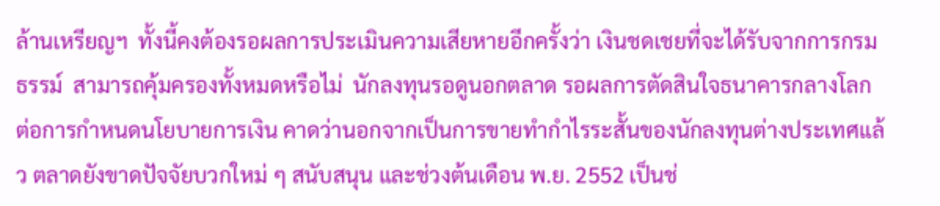ล้านเหรียญฯ  ทั้งนี้คงต้องรอผลการประเมินความเสียหายอีกครั้งว่า เงินชดเชยที่จะได้รับจากการกรมธรรม์  สามารถคุ้มครองทั้งหมดหรือไม่  นักลงทุนรอดูนอกตลาด รอผลการตัดสินใจธนาคารกลางโลก ต่อการกำหนดนโยบายการเงิน คาดว่านอกจากเป็นการขายทำกำไรระสั้นของนักลงทุนต่างประเทศแล้ว ตลาดยังขาดปัจจัยบวกใหม่ ๆ สนับสนุน และช่วงต้นเดือน พ.ย. 2552 เป็นช่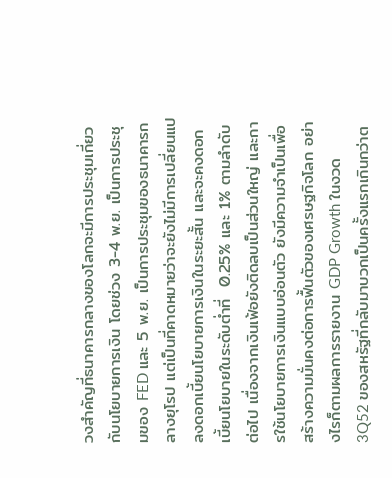วงสำคัญที่ธนาคารกลางของโลกจะมีการประชุมเกี่ยวกับนโยบายการเงิน โดยช่วง 3-4 พ.ย. เป็นการประชุมของ FED และ 5 พ.ย. เป็นการประชุมของธนาคารกลางยุโรป แต่เป็นที่คาดหมายว่าจะยังไม่มีการเปลี่ยนแปลงดอกเบี้ยนโยบายการเงินในระยะสั้น และจะคงดอกเบี้ยนโยบายในระดับต่ำที่  0.25% และ 1% ตามลำดับต่อไป เนื่องจากเงินเฟ้อยังติดลบเป็นส่วนใหญ่ และการใช้นโยบายการเงินแบบอ่อนตัว ยังมีความจำเป็นเพื่อสร้างความมั่นคงต่อการฟื้นตัวของเศรษฐกิจโลก อย่างไรก็ตามผลการรายงาน GDP Growth ในงวด 3Q52 ของสหรัฐที่กลับมาบวกเป็นครั้งแรกเกินกว่าต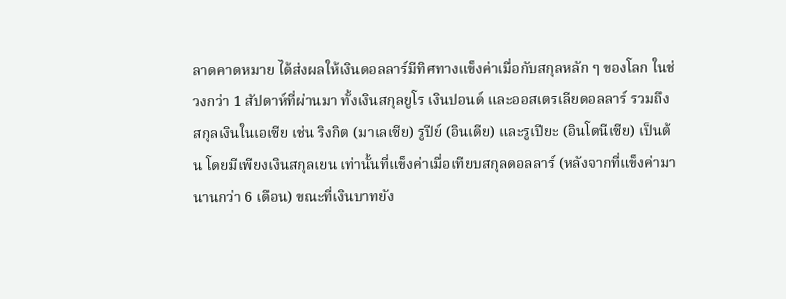ลาดคาดหมาย ได้ส่งผลให้เงินดอลลาร์มีทิศทางแข็งค่าเมื่อกับสกุลหลัก ๆ ของโลก ในช่วงกว่า 1 สัปดาห์ที่ผ่านมา ทั้งเงินสกุลยูโร เงินปอนด์ และออสเตรเลียดอลลาร์ รวมถึงสกุลเงินในเอเซีย เช่น ริงกิต (มาเลเซีย) รูปีย์ (อินเดีย) และรูเปียะ (อินโดนีเซีย) เป็นต้น โดยมีเพียงเงินสกุลเยน เท่านั้นที่แข็งค่าเมื่อเทียบสกุลดอลลาร์ (หลังจากที่แข็งค่ามานานกว่า 6 เดือน) ขณะที่เงินบาทยัง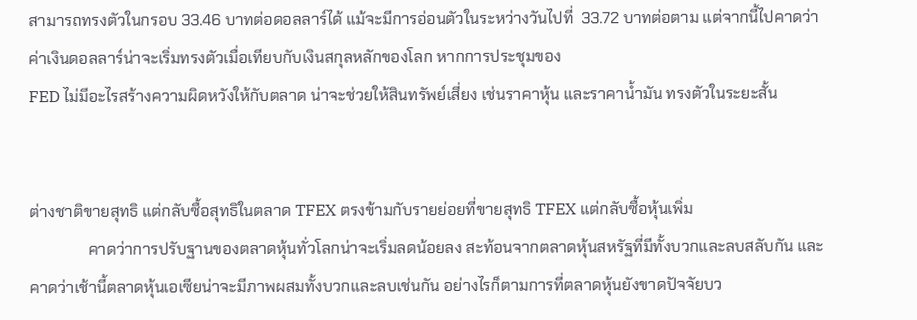สามารถทรงตัวในกรอบ 33.46 บาทต่อดอลลาร์ได้ แม้จะมีการอ่อนตัวในระหว่างวันไปที่  33.72 บาทต่อตาม แต่จากนี้ไปคาดว่าค่าเงินดอลลาร์น่าจะเริ่มทรงตัวเมื่อเทียบกับเงินสกุลหลักของโลก หากการประชุมของ
FED ไม่มีอะไรสร้างความผิดหวังให้กับตลาด น่าจะช่วยให้สินทรัพย์เสี่ยง เช่นราคาหุ้น และราคาน้ำมัน ทรงตัวในระยะสั้น


ต่างชาติขายสุทธิ แต่กลับซื้อสุทธิในตลาด TFEX ตรงข้ามกับรายย่อยที่ขายสุทธิ TFEX แต่กลับซื้อหุ้นเพิ่ม
               คาดว่าการปรับฐานของตลาดหุ้นทั่วโลกน่าจะเริ่มลดน้อยลง สะท้อนจากตลาดหุ้นสหรัฐที่มีทั้งบวกและลบสลับกัน และคาดว่าเช้านี้ตลาดหุ้นเอเซียน่าจะมีภาพผสมทั้งบวกและลบเช่นกัน อย่างไรก็ตามการที่ตลาดหุ้นยังขาดปัจจัยบว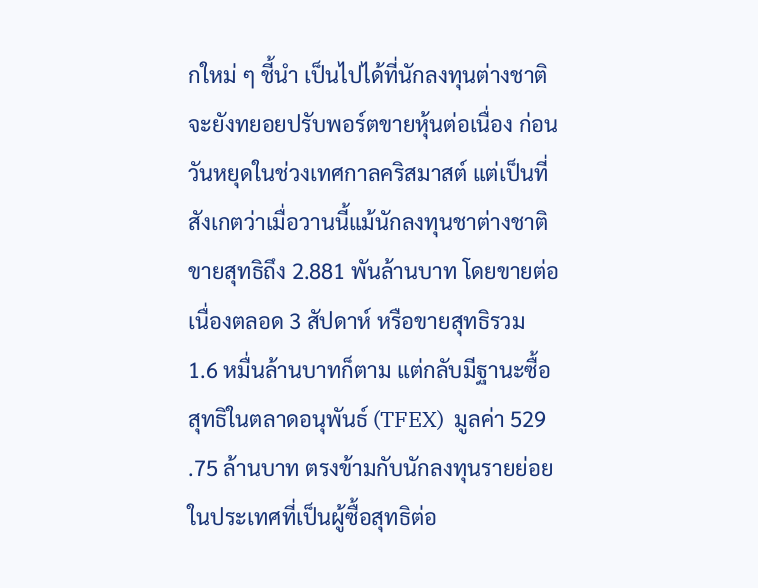กใหม่ ๆ ชี้นำ เป็นไปได้ที่นักลงทุนต่างชาติจะยังทยอยปรับพอร์ตขายหุ้นต่อเนื่อง ก่อนวันหยุดในช่วงเทศกาลคริสมาสต์ แต่เป็นที่สังเกตว่าเมื่อวานนี้แม้นักลงทุนชาต่างชาติขายสุทธิถึง 2.881 พันล้านบาท โดยขายต่อเนื่องตลอด 3 สัปดาห์ หรือขายสุทธิรวม 1.6 หมื่นล้านบาทก็ตาม แต่กลับมีฐานะซื้อสุทธิในตลาดอนุพันธ์ (TFEX)  มูลค่า 529 .75 ล้านบาท ตรงข้ามกับนักลงทุนรายย่อยในประเทศที่เป็นผู้ซื้อสุทธิต่อ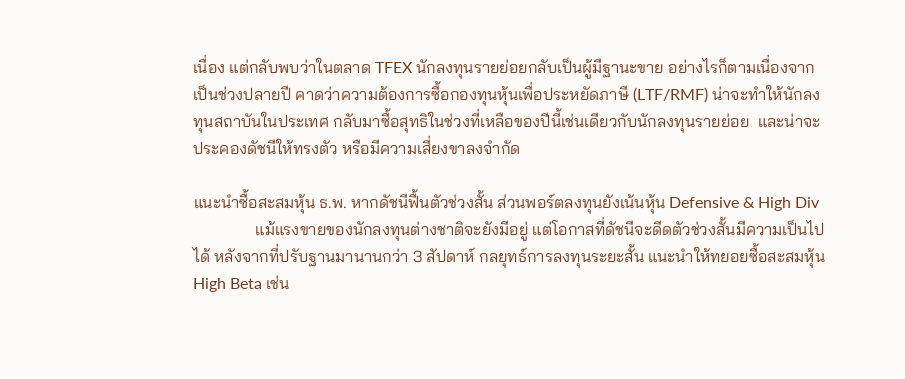เนื่อง แต่กลับพบว่าในตลาด TFEX นักลงทุนรายย่อยกลับเป็นผู้มีฐานะขาย อย่างไรก็ตามเนื่องจากเป็นช่วงปลายปี คาดว่าความต้องการซื้อกองทุนหุ้นเพื่อประหยัดภาษี (LTF/RMF) น่าจะทำให้นักลงทุนสถาบันในประเทศ กลับมาซื้อสุทธิในช่วงที่เหลือของปีนี้เช่นเดียวกับนักลงทุนรายย่อย  และน่าจะประคองดัชนีให้ทรงตัว หรือมีความเสี่ยงขาลงจำกัด

แนะนำซื้อสะสมหุ้น ธ.พ. หากดัชนีฟื้นตัวช่วงสั้น ส่วนพอร์ตลงทุนยังเน้นหุ้น Defensive & High Div
               แม้แรงขายของนักลงทุนต่างชาติจะยังมีอยู่ แต่โอกาสที่ดัชนีจะดีดตัวช่วงสั้นมีความเป็นไปได้ หลังจากที่ปรับฐานมานานกว่า 3 สัปดาห์ กลยุทธ์การลงทุนระยะสั้น แนะนำให้ทยอยซื้อสะสมหุ้น High Beta เช่น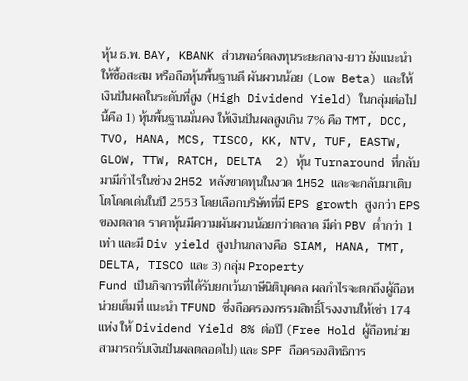หุ้น ธ.พ. BAY, KBANK ส่วนพอร์ตลงทุนระยะกลาง-ยาว ยังแนะนำให้ซื้อสะสม หรือถือหุ้นพื้นฐานดี ผันผวนน้อย (Low Beta) และให้เงินปันผลในระดับที่สูง (High Dividend Yield) ในกลุ่มต่อไปนี้คือ 1) หุ้นพื้นฐานมั่นคง ให้เงินปันผลสูงเกิน 7% คือ TMT, DCC, TVO, HANA, MCS, TISCO, KK, NTV, TUF, EASTW, GLOW, TTW, RATCH, DELTA  2) หุ้น Turnaround ที่กลับมามีกำไรในช่วง 2H52 หลังขาดทุนในงวด 1H52 และจะกลับมาเติบโตโดดเด่นในปี 2553 โดยเลือกบริษัทที่มี EPS growth สูงกว่า EPS ของตลาด ราคาหุ้นมีความผันผวนน้อยกว่าตลาด มีค่า PBV ต่ำกว่า 1 เท่า และมี Div yield สูงปานกลางคือ  SIAM, HANA, TMT, DELTA, TISCO และ 3) กลุ่ม Property
Fund เป็นกิจการที่ได้รับยกเว้นภาษีนิติบุคคล ผลกำไรจะตกถึงผู้ถือหน่วยเต็มที่ แนะนำ TFUND ซึ่งถือครองกรรมสิทธิ์โรงงงานให้เช่า 174 แห่ง ให้ Dividend Yield 8% ต่อปี (Free Hold ผู้ถือหน่วยสามารถรับเงินปันผลตลอดไป) และ SPF ถือครองสิทธิการ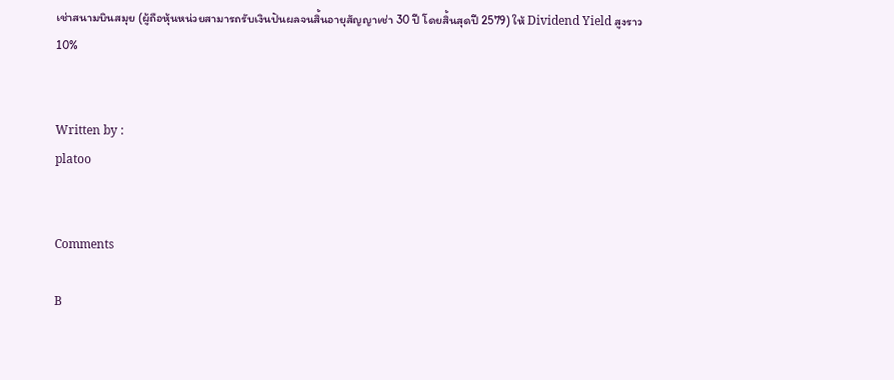เช่าสนามบินสมุย (ผู้ถือหุ้นหน่วยสามารถรับเงินปันผลจนสิ้นอายุสัญญาเช่า 30 ปี โดยสิ้นสุดปี 2579) ให้ Dividend Yield สูงราว 10%


Written by :
platoo


Comments

B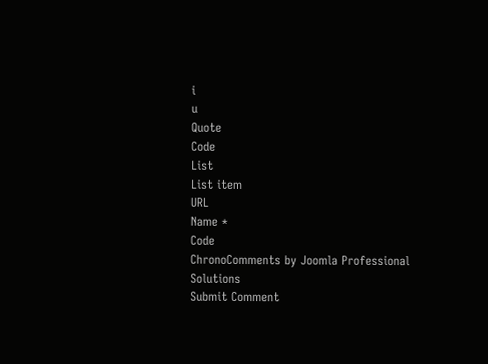i
u
Quote
Code
List
List item
URL
Name *
Code
ChronoComments by Joomla Professional Solutions
Submit Comment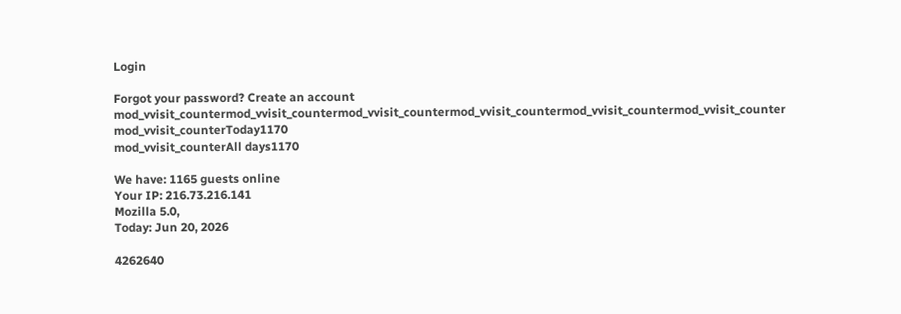Login

Forgot your password? Create an account
mod_vvisit_countermod_vvisit_countermod_vvisit_countermod_vvisit_countermod_vvisit_countermod_vvisit_counter
mod_vvisit_counterToday1170
mod_vvisit_counterAll days1170

We have: 1165 guests online
Your IP: 216.73.216.141
Mozilla 5.0,
Today: Jun 20, 2026

4262640